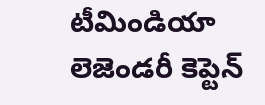టీమిండియా లెజెండరీ కెప్టెన్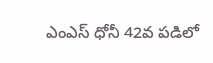ఎంఎస్ ధోనీ 42వ పడిలో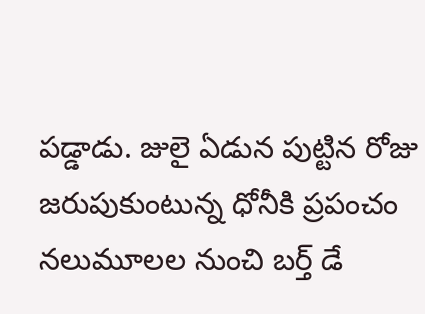పడ్డాడు. జులై ఏడున పుట్టిన రోజు జరుపుకుంటున్న ధోనీకి ప్రపంచం నలుమూలల నుంచి బర్త్ డే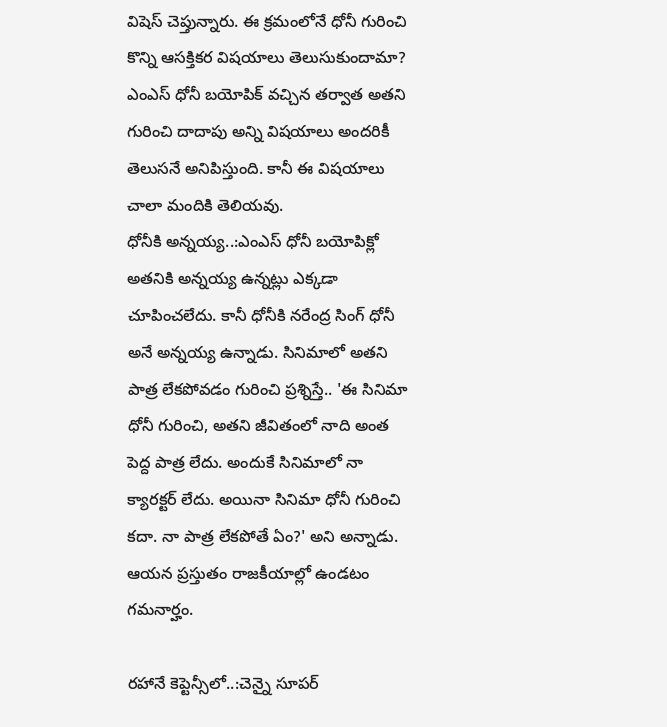విషెస్ చెప్తున్నారు. ఈ క్రమంలోనే ధోనీ గురించి కొన్ని ఆసక్తికర విషయాలు తెలుసుకుందామా? ఎంఎస్ ధోనీ బయోపిక్ వచ్చిన తర్వాత అతని గురించి దాదాపు అన్ని విషయాలు అందరికీ తెలుసనే అనిపిస్తుంది. కానీ ఈ విషయాలు చాలా మందికి తెలియవు.
ధోనీకి అన్నయ్య..:ఎంఎస్ ధోనీ బయోపిక్లో అతనికి అన్నయ్య ఉన్నట్లు ఎక్కడా చూపించలేదు. కానీ ధోనీకి నరేంద్ర సింగ్ ధోనీ అనే అన్నయ్య ఉన్నాడు. సినిమాలో అతని పాత్ర లేకపోవడం గురించి ప్రశ్నిస్తే.. 'ఈ సినిమా ధోనీ గురించి, అతని జీవితంలో నాది అంత పెద్ద పాత్ర లేదు. అందుకే సినిమాలో నా క్యారక్టర్ లేదు. అయినా సినిమా ధోనీ గురించి కదా. నా పాత్ర లేకపోతే ఏం?' అని అన్నాడు. ఆయన ప్రస్తుతం రాజకీయాల్లో ఉండటం గమనార్హం.

రహానే కెప్టెన్సీలో..:చెన్నై సూపర్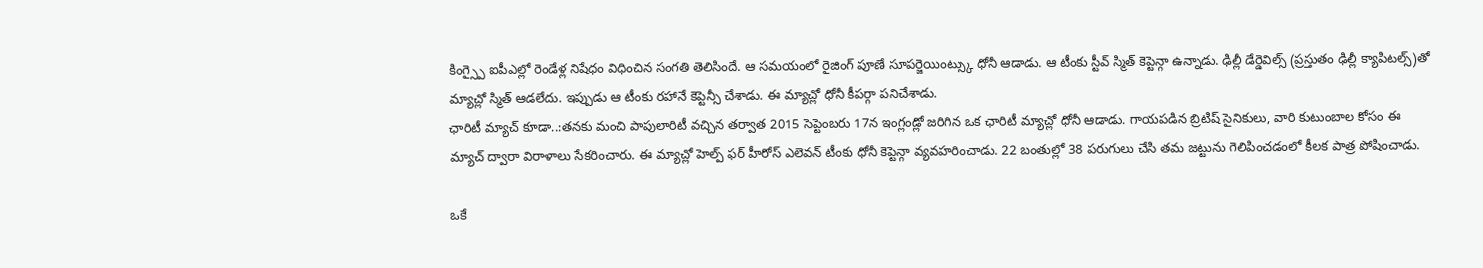కింగ్స్పై ఐపీఎల్లో రెండేళ్ల నిషేధం విధించిన సంగతి తెలిసిందే. ఆ సమయంలో రైజింగ్ పూణే సూపర్జెయింట్స్కు ధోనీ ఆడాడు. ఆ టీంకు స్టీవ్ స్మిత్ కెప్టెన్గా ఉన్నాడు. ఢిల్లీ డేర్డెవిల్స్ (ప్రస్తుతం ఢిల్లీ క్యాపిటల్స్)తో మ్యాచ్లో స్మిత్ ఆడలేదు. ఇప్పుడు ఆ టీంకు రహానే కెప్టెన్సీ చేశాడు. ఈ మ్యాచ్లో ధోనీ కీపర్గా పనిచేశాడు.
ఛారిటీ మ్యాచ్ కూడా..:తనకు మంచి పాపులారిటీ వచ్చిన తర్వాత 2015 సెప్టెంబరు 17న ఇంగ్లండ్లో జరిగిన ఒక ఛారిటీ మ్యాచ్లో ధోనీ ఆడాడు. గాయపడిన బ్రిటిష్ సైనికులు, వారి కుటుంబాల కోసం ఈ మ్యాచ్ ద్వారా విరాళాలు సేకరించారు. ఈ మ్యాచ్లో హెల్ప్ ఫర్ హీరోస్ ఎలెవన్ టీంకు ధోనీ కెప్టెన్గా వ్యవహరించాడు. 22 బంతుల్లో 38 పరుగులు చేసి తమ జట్టును గెలిపించడంలో కీలక పాత్ర పోషించాడు.

ఒకే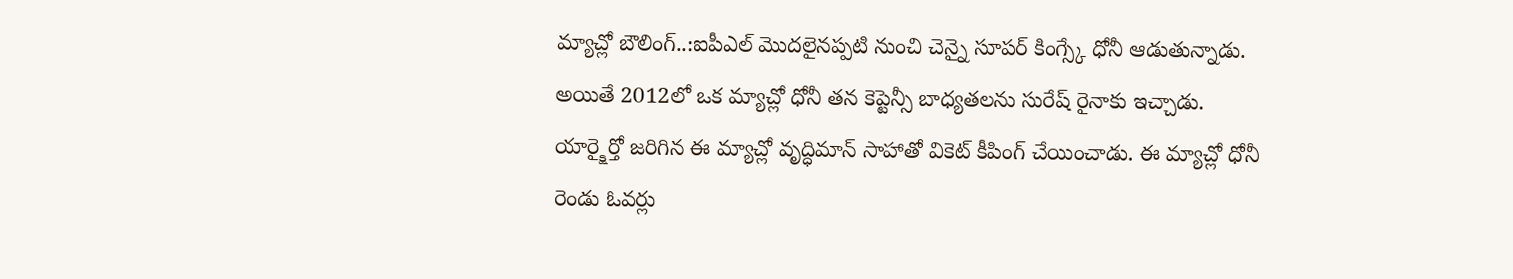మ్యాచ్లో బౌలింగ్..:ఐపీఎల్ మొదలైనప్పటి నుంచి చెన్నై సూపర్ కింగ్స్కే ధోనీ ఆడుతున్నాడు. అయితే 2012లో ఒక మ్యాచ్లో ధోనీ తన కెప్టెన్సీ బాధ్యతలను సురేష్ రైనాకు ఇచ్చాడు. యార్క్షైర్తో జరిగిన ఈ మ్యాచ్లో వృద్ధిమాన్ సాహాతో వికెట్ కీపింగ్ చేయించాడు. ఈ మ్యాచ్లో ధోనీ రెండు ఓవర్లు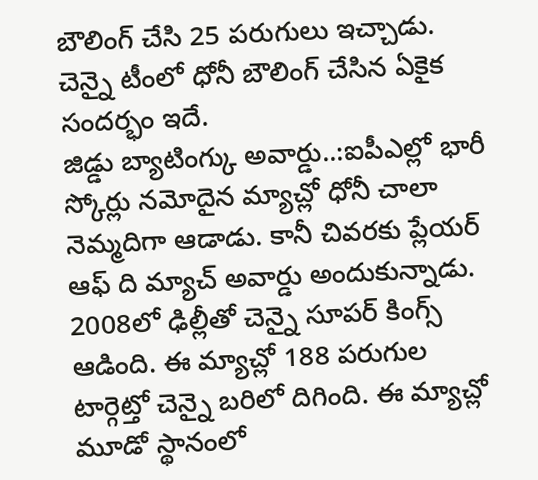బౌలింగ్ చేసి 25 పరుగులు ఇచ్చాడు. చెన్నై టీంలో ధోనీ బౌలింగ్ చేసిన ఏకైక సందర్భం ఇదే.
జిడ్డు బ్యాటింగ్కు అవార్డు..:ఐపీఎల్లో భారీ స్కోర్లు నమోదైన మ్యాచ్లో ధోనీ చాలా నెమ్మదిగా ఆడాడు. కానీ చివరకు ప్లేయర్ ఆఫ్ ది మ్యాచ్ అవార్డు అందుకున్నాడు. 2008లో ఢిల్లీతో చెన్నై సూపర్ కింగ్స్ ఆడింది. ఈ మ్యాచ్లో 188 పరుగుల టార్గెట్తో చెన్నై బరిలో దిగింది. ఈ మ్యాచ్లో మూడో స్థానంలో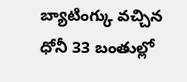బ్యాటింగ్కు వచ్చిన ధోనీ 33 బంతుల్లో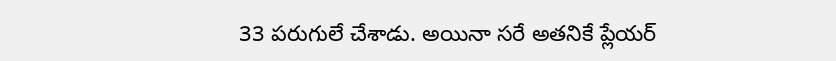33 పరుగులే చేశాడు. అయినా సరే అతనికే ప్లేయర్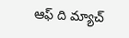ఆఫ్ ది మ్యాచ్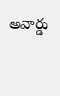అవార్డు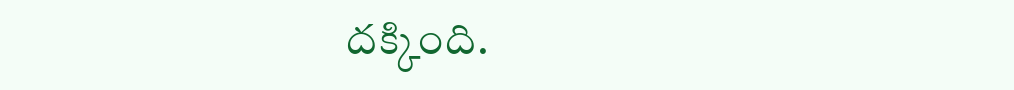దక్కింది.